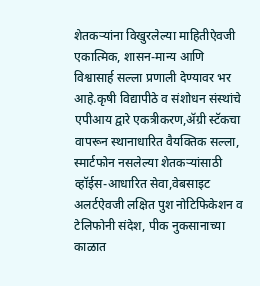शेतकऱ्यांना विखुरलेल्या माहितीऐवजी एकात्मिक, शासन-मान्य आणि विश्वासार्ह सल्ला प्रणाली देण्यावर भर आहे.कृषी विद्यापीठे व संशोधन संस्थांचे एपीआय द्वारे एकत्रीकरण,ॲग्री स्टॅकचा वापरून स्थानाधारित वैयक्तिक सल्ला, स्मार्टफोन नसलेल्या शेतकऱ्यांसाठी व्हॉईस-आधारित सेवा,वेबसाइट अलर्टऐवजी लक्षित पुश नोटिफिकेशन व टेलिफोनी संदेश, पीक नुकसानाच्या काळात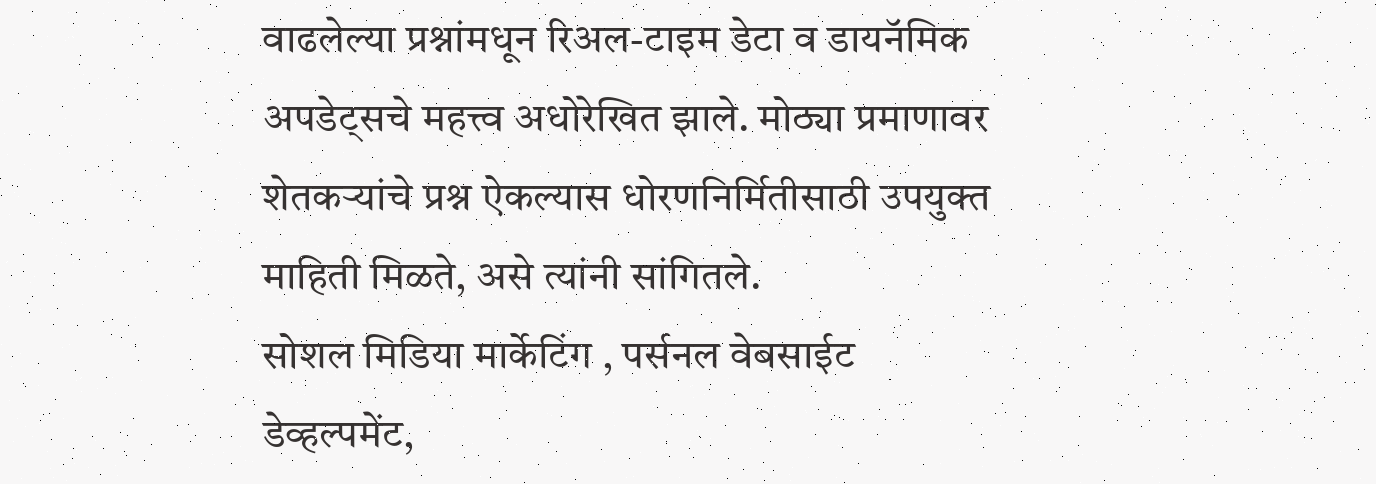वाढलेल्या प्रश्नांमधून रिअल-टाइम डेटा व डायनॅमिक अपडेट्सचे महत्त्व अधोरेखित झाले. मोठ्या प्रमाणावर शेतकऱ्यांचे प्रश्न ऐकल्यास धोरणनिर्मितीसाठी उपयुक्त माहिती मिळते, असे त्यांनी सांगितले.
सोशल मिडिया मार्केटिंग , पर्सनल वेबसाईट डेव्हल्पमेंट,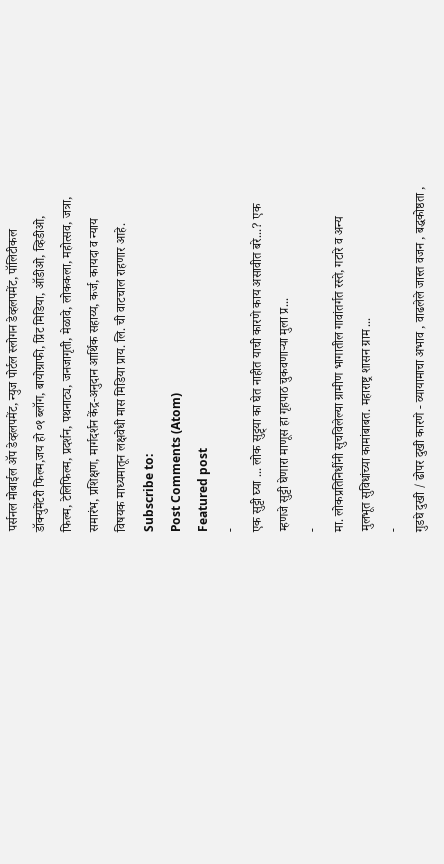पर्सनल मोबाईल ॲप डेव्हलपमेंट, न्युज पोर्टल स्लोगन डेव्हलपमेंट, पॉलिटीकल डॉक्युमेंटरी फिल्म,जय हो ०१ ब्लॉग, बायोग्राफी, प्रिंट मिडिया, ऑडीओ, व्हिडीओ, फिल्म, टेलिफिल्म, प्रदर्शन, पथनाट्य, जनजागृती, मेळावे, लोककला, महोत्सव, जत्रा, समारंभ, प्रशिक्षण, मार्गदर्शन केंद्र-अनुदान आर्थिक सहाय्य, कर्ज, कायदा व न्याय विषयक माध्यमातून लक्षवेधी मास मिडिया प्राय. लि. ची वाटचाल राहणार आहे.
Subscribe to:
Post Comments (Atom)
Featured post
-
एक सुट्टी घ्या ... लोक सुट्ट्या का घेत नाहीत याची कारणे काय असावीत बरे...? एक म्हणजे सुट्टी घेणारा माणूस हा गृहपाठ चुकवणाऱ्या मुला प्र...
-
मा. लोकप्रतिनिधींनी सुचविलेल्या ग्रामीण भागातील गावांतर्गत रस्ते, गटारे व अन्य मुलभूत सुविधांच्या कामांबाबत. महाराष्ट्र शासन ग्राम ...
-
गुडघे दुखी / ढोपर दुखी कारणे - व्यायामाचा अभाव , वाढलेले जास्त वजन , बद्धकोष्ठता ,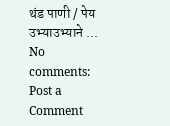थंड पाणी / पेय उभ्याउभ्याने ...
No comments:
Post a Comment